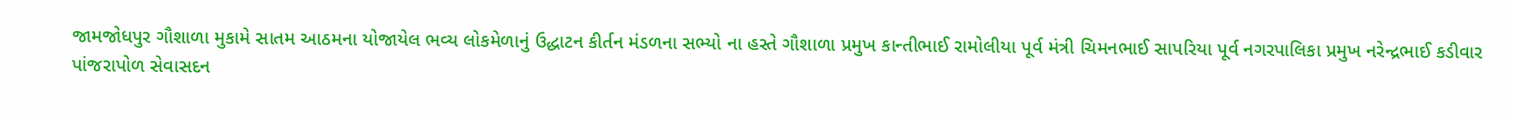જામજોધપુર ગૌશાળા મુકામે સાતમ આઠમના યોજાયેલ ભવ્ય લોકમેળાનું ઉદ્ધાટન કીર્તન મંડળના સભ્યો ના હસ્તે ગૌશાળા પ્રમુખ કાન્તીભાઈ રામોલીયા પૂર્વ મંત્રી ચિમનભાઈ સાપરિયા પૂર્વ નગરપાલિકા પ્રમુખ નરેન્દ્રભાઈ કડીવાર પાંજરાપોળ સેવાસદન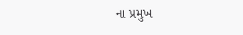ના પ્રમુખ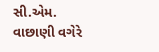સી.એમ. વાછાણી વગેરે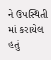ને ઉપસ્થિતી માં કરાયેલ હતું